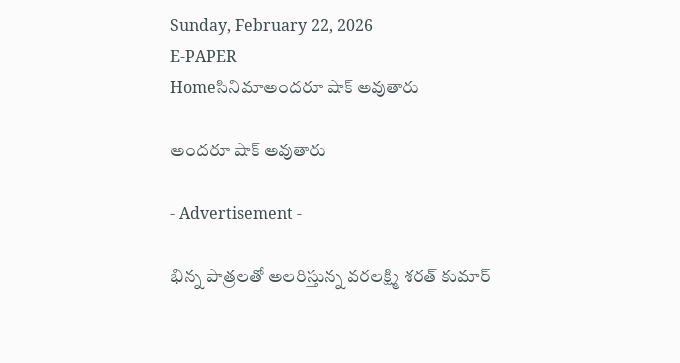Sunday, February 22, 2026
E-PAPER
Homeసినిమాఅందరూ షాక్‌ అవుతారు

అందరూ షాక్‌ అవుతారు

- Advertisement -

భిన్న పాత్రలతో అలరిస్తున్న వరలక్ష్మి శరత్‌ కుమార్‌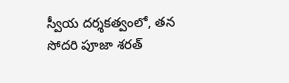స్వీయ దర్శకత్వంలో, తన సోదరి పూజా శరత్‌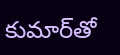కుమార్‌తో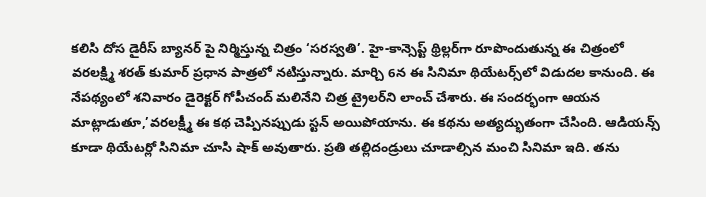కలిసి దోస డైరీస్‌ బ్యానర్‌ పై నిర్మిస్తున్న చిత్రం ‘సరస్వతి’. హై-కాన్సెప్ట్‌ థ్రిల్లర్‌గా రూపొందుతున్న ఈ చిత్రంలో వరలక్ష్మి శరత్‌ కుమార్‌ ప్రధాన పాత్రలో నటిస్తున్నారు. మార్చి 6న ఈ సినిమా థియేటర్స్‌లో విడుదల కానుంది. ఈ నేపథ్యంలో శనివారం డైరెక్టర్‌ గోపీచంద్‌ మలినేని చిత్ర ట్రైలర్‌ని లాంచ్‌ చేశారు. ఈ సందర్భంగా ఆయన మాట్లాడుతూ,’వరలక్ష్మీ ఈ కథ చెప్పినప్పుడు స్టన్‌ అయిపోయాను. ఈ కథను అత్యద్భుతంగా చేసింది. ఆడియన్స్‌ కూడా థియేటర్లో సినిమా చూసి షాక్‌ అవుతారు. ప్రతి తల్లిదండ్రులు చూడాల్సిన మంచి సినిమా ఇది. తను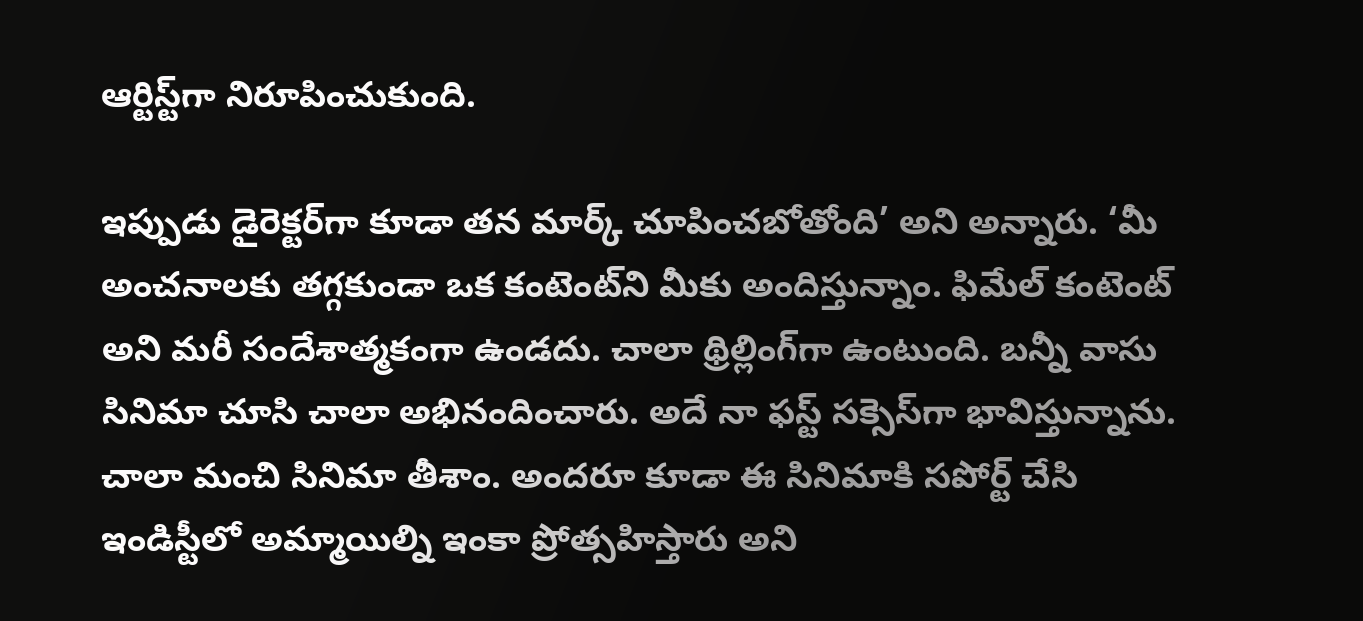ఆర్టిస్ట్‌గా నిరూపించుకుంది.

ఇప్పుడు డైరెక్టర్‌గా కూడా తన మార్క్‌ చూపించబోతోంది’ అని అన్నారు. ‘మీ అంచనాలకు తగ్గకుండా ఒక కంటెంట్‌ని మీకు అందిస్తున్నాం. ఫిమేల్‌ కంటెంట్‌ అని మరీ సందేశాత్మకంగా ఉండదు. చాలా థ్రిల్లింగ్‌గా ఉంటుంది. బన్నీ వాసు సినిమా చూసి చాలా అభినందించారు. అదే నా ఫస్ట్‌ సక్సెస్‌గా భావిస్తున్నాను. చాలా మంచి సినిమా తీశాం. అందరూ కూడా ఈ సినిమాకి సపోర్ట్‌ చేసి ఇండిస్టీలో అమ్మాయిల్ని ఇంకా ప్రోత్సహిస్తారు అని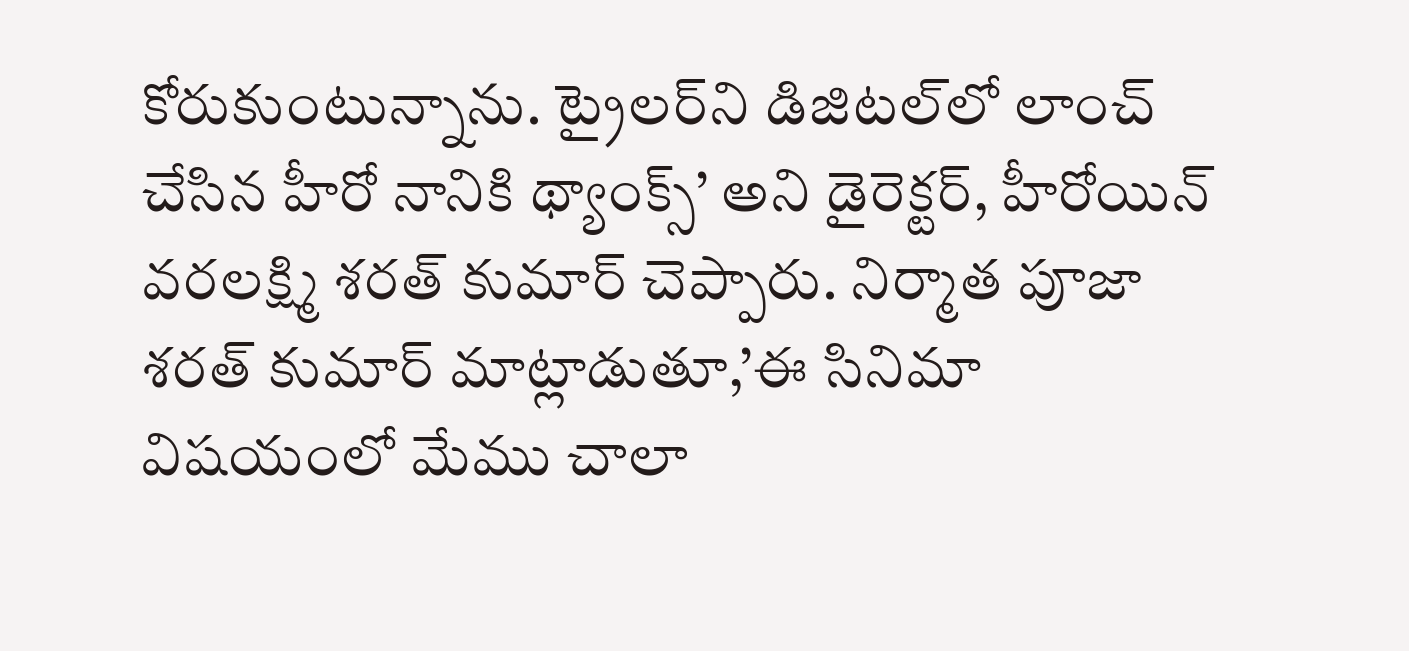కోరుకుంటున్నాను. ట్రైలర్‌ని డిజిటల్‌లో లాంచ్‌ చేసిన హీరో నానికి థ్యాంక్స్‌’ అని డైరెక్టర్‌, హీరోయిన్‌ వరలక్ష్మి శరత్‌ కుమార్‌ చెప్పారు. నిర్మాత పూజా శరత్‌ కుమార్‌ మాట్లాడుతూ,’ఈ సినిమా విషయంలో మేము చాలా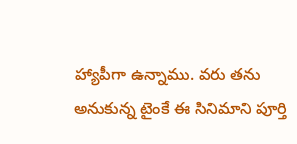హ్యాపీగా ఉన్నాము. వరు తను అనుకున్న టైంకే ఈ సినిమాని పూర్తి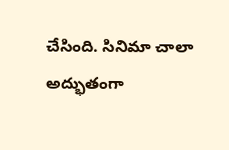చేసింది. సినిమా చాలా అద్భుతంగా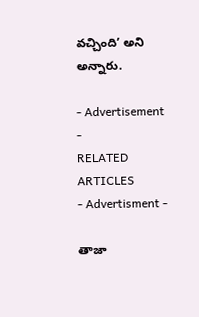వచ్చింది’ అని అన్నారు.

- Advertisement -
RELATED ARTICLES
- Advertisment -

తాజా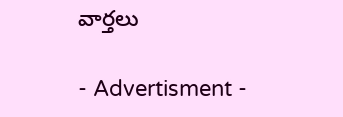వార్తలు

- Advertisment -